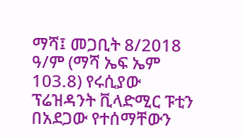ማሻ፤ መጋቢት 8/2018 ዓ/ም (ማሻ ኤፍ ኤም 103.8) የሩሲያው ፕሬዝዳንት ቪላድሚር ፑቲን በአደጋው የተሰማቸውን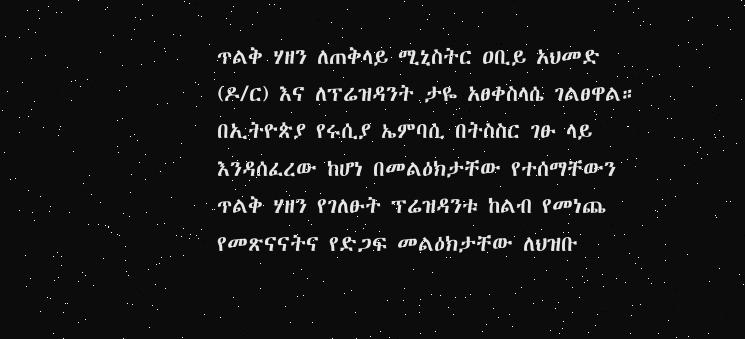ጥልቅ ሃዘን ለጠቅላይ ሚኒስትር ዐቢይ አህመድ (ዶ/ር) እና ለፕሬዝዳንት ታዬ አፀቀስላሴ ገልፀዋል።
በኢትዮጵያ የሩሲያ ኤምባሲ በትስስር ገፁ ላይ እንዳሰፈረው ከሆነ በመልዕክታቸው የተሰማቸውን ጥልቅ ሃዘን የገለፁት ፕሬዝዳንቱ ከልብ የመነጨ የመጽናናትና የድጋፍ መልዕክታቸው ለህዝቡ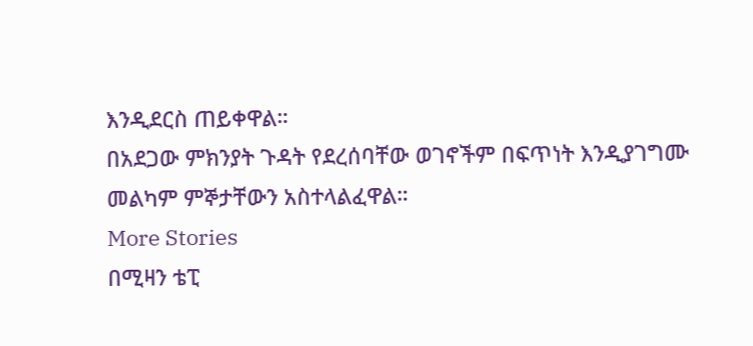እንዲደርስ ጠይቀዋል።
በአደጋው ምክንያት ጉዳት የደረሰባቸው ወገኖችም በፍጥነት እንዲያገግሙ መልካም ምኞታቸውን አስተላልፈዋል።
More Stories
በሚዛን ቴፒ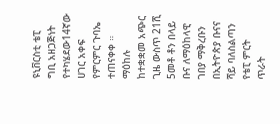ዩኒቨርስቲ ቴፒ ግቢ አዘጋጅነት የተካሄደው14ኛው ሀገር አቀፍ የምርምር ጉባኤ ተጠናቀቀ ።
ማዕከሉ ከተቋቋመ አጭር ጊዜ ውስጥ 21ሺ 5መቶ ቶን በላይ ቡና ለማዕከላዊ ገበያ ማቅረቡን በኢትዮጵያ ቡናና ሻይ ባለስልጣን የቴፒ ምርት ጥራት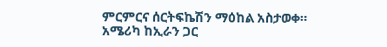ምርምርና ሰርትፍኬሽን ማዕከል አስታወቀ።
አሜሪካ ከኢራን ጋር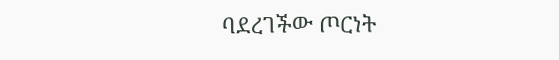ባደረገችው ጦርነት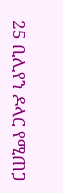25 ቢሊየን ዶላር የሚጠጋ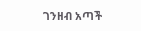ገንዘብ አጣች